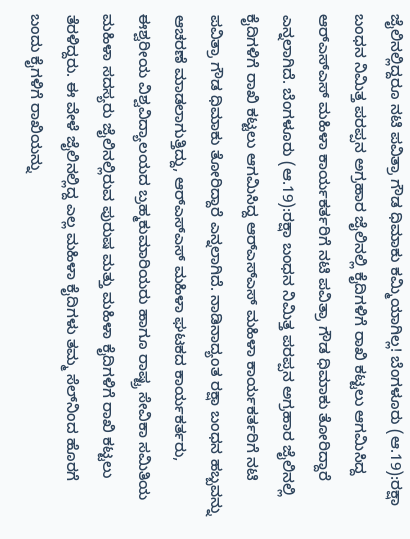ಜೈಲಿನಲ್ಲಿದ್ದರೂ ನಟಿ ಪವಿತ್ರಾ ಗೌಡ ಧಿಮಾಕು ಕಮ್ಮಿಯಾಗಿಲ್ಲ! ಬೆಂಗಳೂರು (ಆ.19):ರಕ್ಷಾ ಬಂಧನ ನಿಮಿತ್ತ ಪರಪ್ಪನ ಅಗ್ರಹಾರ ಜೈಲಿನಲ್ಲಿ ಕೈದಿಗಳಿಗೆ ರಾಖಿ ಕಟ್ಟಲು ಆಗಮಿಸಿದ್ದ ಆರ್‌ಎಸ್‌ಎಸ್‌ ಮಹಿಳಾ ಕಾರ್ಯಕರ್ತರಿಗೆ ನಟಿ ಪವಿತ್ರಾ ಗೌಡ ಧಿಮಾಕು ತೋರಿದ್ದಾರೆ ಎನ್ನಲಾಗಿದೆ. ಬೆಂಗಳೂರು (ಆ.19):ರಕ್ಷಾ ಬಂಧನ ನಿಮಿತ್ತ ಪರಪ್ಪನ ಅಗ್ರಹಾರ ಜೈಲಿನಲ್ಲಿ ಕೈದಿಗಳಿಗೆ ರಾಖಿ ಕಟ್ಟಲು ಆಗಮಿಸಿದ್ದ ಆರ್‌ಎಸ್‌ಎಸ್‌ ಮಹಿಳಾ ಕಾರ್ಯಕರ್ತರಿಗೆ ನಟಿ ಪವಿತ್ರಾ ಗೌಡ ಧಿಮಾಕು ತೋರಿದ್ದಾರೆ ಎನ್ನಲಾಗಿದೆ. ನಾಡಿನಾದ್ಯಂತ ರಕ್ಷಾ ಬಂಧನ ಹಬ್ಬವನ್ನು ಆಚರಣೆ ಮಾಡಲಾಗುತ್ತಿದ್ದು, ಆರ್‌ಎಸ್‌ಎಸ್‌ ಮಹಿಳಾ ಘಟಕದ ಕಾರ್ಯಕರ್ತರು, ಈಶ್ವರೀಯ ವಿಶ್ವವಿದ್ಯಾಲಯದ ಬ್ರಹ್ಮಕುಮಾರಿಯರು ಹಾಗೂ ರಾಷ್ಟ್ರ ಸೇವಿಕಾ ಸಮಿತಿಯ ಮಹಿಳಾ ಸದಸ್ಯರು ಜೈಲಿನಲ್ಲಿರುವ ಪುರುಷ ಮತ್ತು ಮಹಿಳಾ ಕೈದಿಗಳಿಗೆ ರಾಖಿ ಕಟ್ಟಲು ತೆರಳಿದ್ದರು. ಈ ವೇಳೆ ಜೈಲಿನಲ್ಲಿದ್ದ ಎಲ್ಲ ಮಹಿಳಾ ಕೈದಿಗಳು ತಮ್ಮ ಸೆಲ್‌ನಿಂದ ಹೊರಗೆ ಬಂದು ಕೈಗಳಿಗೆ ರಾಖಿಯನ್ನು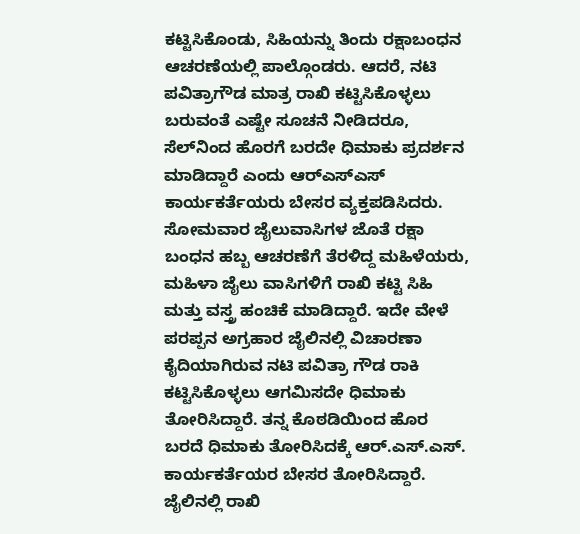ಕಟ್ಟಿಸಿಕೊಂಡು, ಸಿಹಿಯನ್ನು ತಿಂದು ರಕ್ಷಾಬಂಧನ ಆಚರಣೆಯಲ್ಲಿ ಪಾಲ್ಗೊಂಡರು. ಆದರೆ, ನಟಿ ಪವಿತ್ರಾಗೌಡ ಮಾತ್ರ ರಾಖಿ ಕಟ್ಟಿಸಿಕೊಳ್ಳಲು ಬರುವಂತೆ ಎಷ್ಟೇ ಸೂಚನೆ ನೀಡಿದರೂ, ಸೆಲ್‌ನಿಂದ ಹೊರಗೆ ಬರದೇ ಧಿಮಾಕು ಪ್ರದರ್ಶನ ಮಾಡಿದ್ದಾರೆ ಎಂದು ಆರ್‌ಎಸ್‌ಎಸ್ ಕಾರ್ಯಕರ್ತೆಯರು ಬೇಸರ ವ್ಯಕ್ತಪಡಿಸಿದರು. ಸೋಮವಾರ ಜೈಲುವಾಸಿಗಳ ಜೊತೆ ರಕ್ಷಾ ಬಂಧನ ಹಬ್ಬ ಆಚರಣೆಗೆ ತೆರಳಿದ್ದ ಮಹಿಳೆಯರು, ಮಹಿಳಾ ಜೈಲು ವಾಸಿಗಳಿಗೆ ರಾಖಿ ಕಟ್ಟಿ ಸಿಹಿ ಮತ್ತು ವಸ್ತ್ರ ಹಂಚಿಕೆ ಮಾಡಿದ್ದಾರೆ. ಇದೇ ವೇಳೆ ಪರಪ್ಪನ ಅಗ್ರಹಾರ ಜೈಲಿನಲ್ಲಿ ವಿಚಾರಣಾ ಕೈದಿಯಾಗಿರುವ ನಟಿ ಪವಿತ್ರಾ ಗೌಡ ರಾಕಿ ಕಟ್ಟಿಸಿಕೊಳ್ಳಲು ಆಗಮಿಸದೇ ಧಿಮಾಕು ತೋರಿಸಿದ್ದಾರೆ. ತನ್ನ ಕೊಠಡಿಯಿಂದ ಹೊರ ಬರದೆ ಧಿಮಾಕು ತೋರಿಸಿದಕ್ಕೆ ಆರ್.ಎಸ್.ಎಸ್. ಕಾರ್ಯಕರ್ತೆಯರ ಬೇಸರ ತೋರಿಸಿದ್ದಾರೆ. ಜೈಲಿನಲ್ಲಿ ರಾಖಿ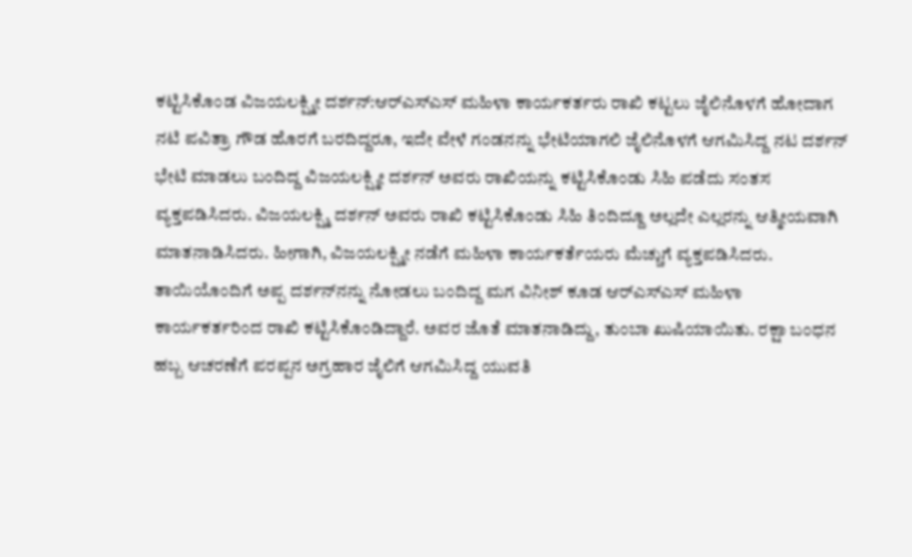ಕಟ್ಟಿಸಿಕೊಂಡ ವಿಜಯಲಕ್ಷ್ಮೀ ದರ್ಶನ್:ಆರ್‌ಎಸ್‌ಎಸ್‌ ಮಹಿಳಾ ಕಾರ್ಯಕರ್ತರು ರಾಖಿ ಕಟ್ಟಲು ಜೈಲಿನೊಳಗೆ ಹೋದಾಗ ನಟಿ ಪವಿತ್ರಾ ಗೌಡ ಹೊರಗೆ ಬರದಿದ್ದರೂ, ಇದೇ ವೇಳೆ ಗಂಡನನ್ನು ಭೇಟಿಯಾಗಲಿ ಜೈಲಿನೊಳಗೆ ಆಗಮಿಸಿದ್ದ ನಟ ದರ್ಶನ್ ಭೇಟಿ ಮಾಡಲು ಬಂದಿದ್ದ ವಿಜಯಲಕ್ಷ್ಮೀ ದರ್ಶನ್ ಅವರು ರಾಖಿಯನ್ನು ಕಟ್ಟಿಸಿಕೊಂಡು ಸಿಹಿ ಪಡೆದು ಸಂತಸ ವ್ಯಕ್ತಪಡಿಸಿದರು. ವಿಜಯಲಕ್ಷ್ಮಿ ದರ್ಶನ್ ಅವರು ರಾಖಿ ಕಟ್ಟಿಸಿಕೊಂಡು ಸಿಹಿ ತಿಂದಿದ್ದೂ ಅಲ್ಲದೇ ಎಲ್ಲರನ್ನು ಆತ್ಮೀಯವಾಗಿ ಮಾತನಾಡಿಸಿದರು. ಹೀಗಾಗಿ, ವಿಜಯಲಕ್ಷ್ಮೀ ನಡೆಗೆ ಮಹಿಳಾ ಕಾರ್ಯಕರ್ತೆಯರು ಮೆಚ್ಚುಗೆ ವ್ಯಕ್ತಪಡಿಸಿದರು. ತಾಯಿಯೊಂದಿಗೆ ಅಪ್ಪ ದರ್ಶನ್‌ನನ್ನು ನೋಡಲು ಬಂದಿದ್ದ ಮಗ ವಿನೀಶ್ ಕೂಡ ಆರ್‌ಎಸ್‌ಎಸ್ ಮಹಿಳಾ ಕಾರ್ಯಕರ್ತರಿಂದ ರಾಖಿ ಕಟ್ಟಿಸಿಕೊಂಡಿದ್ದಾರೆ. ಅವರ ಜೊತೆ ಮಾತನಾಡಿದ್ದು, ತುಂಬಾ ಖುಷಿಯಾಯಿತು. ರಕ್ಷಾ ಬಂಧನ ಹಬ್ಬ ಆಚರಣೆಗೆ ಪರಪ್ಪನ ಅಗ್ರಹಾರ ಜೈಲಿಗೆ ಆಗಮಿಸಿದ್ದ ಯುವತಿ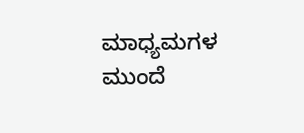ಮಾಧ್ಯಮಗಳ ಮುಂದೆ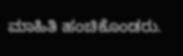ಮಾಹಿತಿ ಹಂಚಿಕೊಂಡರು.